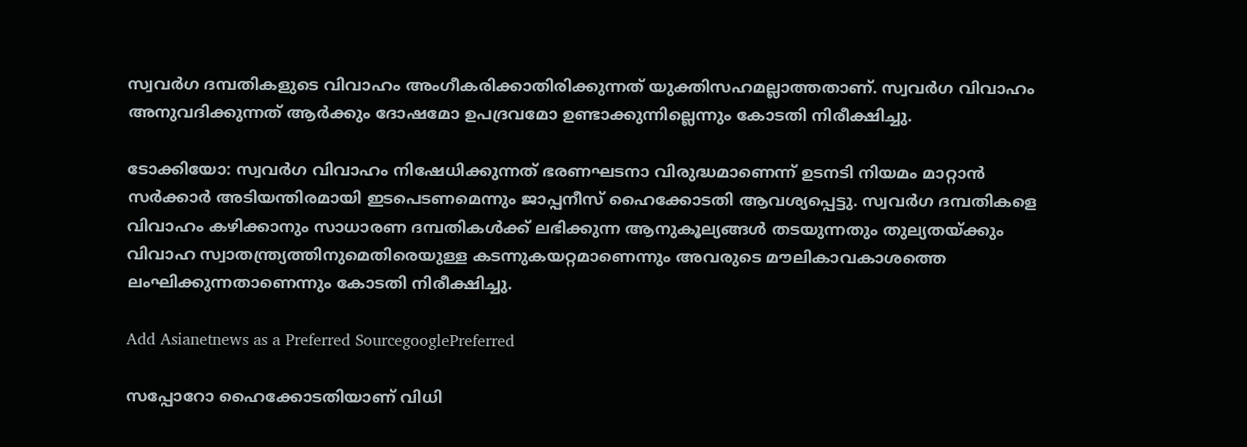സ്വവർഗ ദമ്പതികളുടെ വിവാഹം അംഗീകരിക്കാതിരിക്കുന്നത് യുക്തിസഹമല്ലാത്തതാണ്. സ്വവർഗ വിവാഹം അനുവദിക്കുന്നത് ആർക്കും ദോഷമോ ഉപദ്രവമോ ഉണ്ടാക്കുന്നില്ലെന്നും കോടതി നിരീക്ഷിച്ചു.

ടോക്കിയോ: സ്വവർഗ വിവാഹം നിഷേധിക്കുന്നത് ഭരണഘടനാ വിരുദ്ധമാണെന്ന് ഉടനടി നിയമം മാറ്റാന്‍ സര്‍ക്കാര്‍ അടിയന്തിരമായി ഇടപെടണമെന്നും ജാപ്പനീസ് ഹൈക്കോടതി ആവശ്യപ്പെട്ടു. സ്വവർഗ ദമ്പതികളെ വിവാഹം കഴിക്കാനും സാധാരണ ദമ്പതികൾക്ക് ലഭിക്കുന്ന ആനുകൂല്യങ്ങൾ തടയുന്നതും തുല്യതയ്ക്കും വിവാഹ സ്വാതന്ത്ര്യത്തിനുമെതിരെയുള്ള കടന്നുകയറ്റമാണെന്നും അവരുടെ മൗലികാവകാശത്തെ ലംഘിക്കുന്നതാണെന്നും കോടതി നിരീക്ഷിച്ചു.

Add Asianetnews as a Preferred SourcegooglePreferred

സപ്പോറോ ഹൈക്കോടതിയാണ് വിധി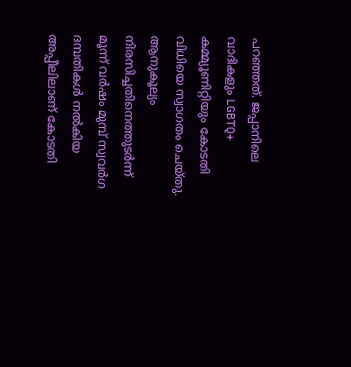പറഞ്ഞത്. ജപ്പാനിലെ വാദികളും LGBTQ+ കമ്മ്യൂണിറ്റിയും കോടതി വിധിയെ സ്വാഗതം ചെയ്തു. ആനുകൂല്യം നിരസിച്ചതിനെത്തുടർന്ന് മൂന്ന് വർഷം മുമ്പ് സ്വവര്‍ഗ ദമ്പതികള്‍ നല്‍കിയ അപ്പീലിലാണ് കോടതി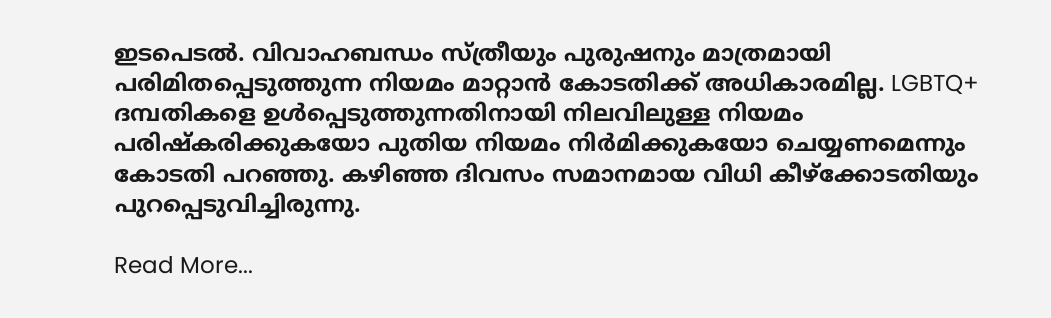ഇടപെടല്‍. വിവാഹബന്ധം സ്ത്രീയും പുരുഷനും മാത്രമായി പരിമിതപ്പെടുത്തുന്ന നിയമം മാറ്റാന്‍ കോടതിക്ക് അധികാരമില്ല. LGBTQ+ ദമ്പതികളെ ഉൾപ്പെടുത്തുന്നതിനായി നിലവിലുള്ള നിയമം പരിഷ്കരിക്കുകയോ പുതിയ നിയമം നിര്‍മിക്കുകയോ ചെയ്യണമെന്നും കോടതി പറഞ്ഞു. കഴിഞ്ഞ ദിവസം സമാനമായ വിധി കീഴ്ക്കോടതിയും പുറപ്പെടുവിച്ചിരുന്നു.

Read More...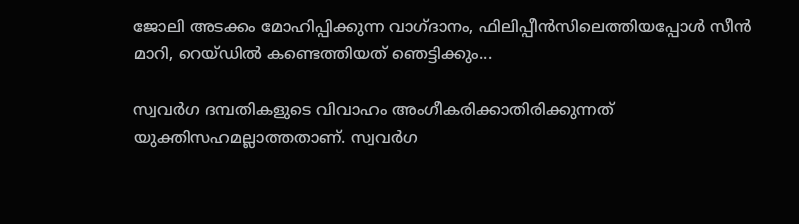ജോലി അടക്കം മോഹിപ്പിക്കുന്ന വാഗ്ദാനം, ഫിലിപ്പീൻസിലെത്തിയപ്പോൾ സീൻ മാറി, റെയ്ഡിൽ കണ്ടെത്തിയത് ഞെട്ടിക്കും...

സ്വവർഗ ദമ്പതികളുടെ വിവാഹം അംഗീകരിക്കാതിരിക്കുന്നത് യുക്തിസഹമല്ലാത്തതാണ്. സ്വവർഗ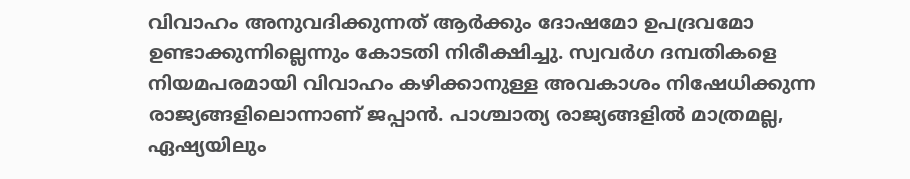വിവാഹം അനുവദിക്കുന്നത് ആർക്കും ദോഷമോ ഉപദ്രവമോ ഉണ്ടാക്കുന്നില്ലെന്നും കോടതി നിരീക്ഷിച്ചു. സ്വവർഗ ദമ്പതികളെ നിയമപരമായി വിവാഹം കഴിക്കാനുള്ള അവകാശം നിഷേധിക്കുന്ന രാജ്യങ്ങളിലൊന്നാണ് ജപ്പാന്‍. പാശ്ചാത്യ രാജ്യങ്ങളിൽ മാത്രമല്ല, ഏഷ്യയിലും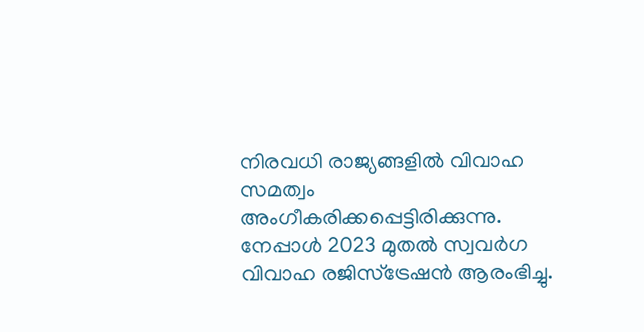നിരവധി രാജ്യങ്ങളിൽ വിവാഹ സമത്വം അംഗീകരിക്കപ്പെട്ടിരിക്കുന്നു. നേപ്പാൾ 2023 മുതൽ സ്വവർഗ വിവാഹ രജിസ്ട്രേഷൻ ആരംഭിച്ചു.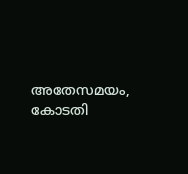അതേസമയം, കോടതി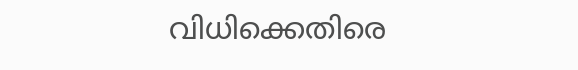വിധിക്കെതിരെ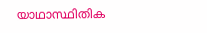യാഥാസ്ഥിതിക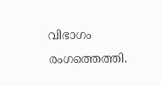വിഭാഗം രംഗത്തെത്തി.